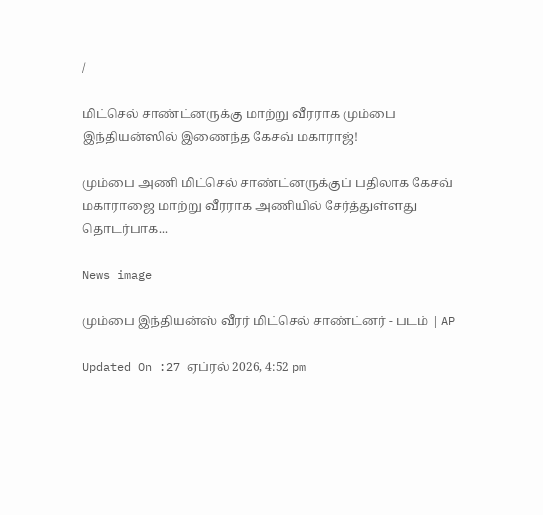/

மிட்செல் சாண்ட்னருக்கு மாற்று வீரராக மும்பை இந்தியன்ஸில் இணைந்த கேசவ் மகாராஜ்!

மும்பை அணி மிட்செல் சாண்ட்னருக்குப் பதிலாக கேசவ் மகாராஜை மாற்று வீரராக அணியில் சேர்த்துள்ளது தொடர்பாக...

News image

மும்பை இந்தியன்ஸ் வீரர் மிட்செல் சாண்ட்னர் - படம் | AP

Updated On :27 ஏப்ரல் 2026, 4:52 pm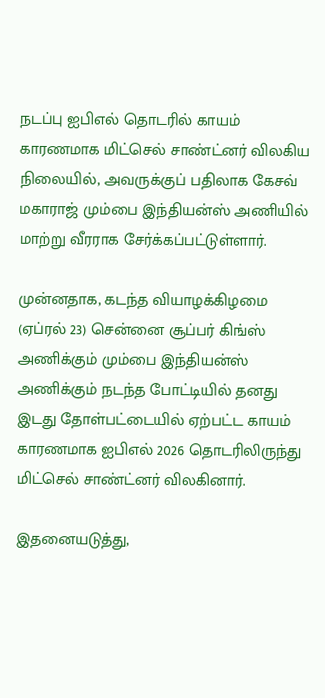நடப்பு ஐபிஎல் தொடரில் காயம் காரணமாக மிட்செல் சாண்ட்னர் விலகிய நிலையில், அவருக்குப் பதிலாக கேசவ் மகாராஜ் மும்பை இந்தியன்ஸ் அணியில் மாற்று வீரராக சேர்க்கப்பட்டுள்ளார்.

முன்னதாக, கடந்த வியாழக்கிழமை (ஏப்ரல் 23) சென்னை சூப்பர் கிங்ஸ் அணிக்கும் மும்பை இந்தியன்ஸ் அணிக்கும் நடந்த போட்டியில் தனது இடது தோள்பட்டையில் ஏற்பட்ட காயம் காரணமாக ஐபிஎல் 2026 தொடரிலிருந்து மிட்செல் சாண்ட்னர் விலகினார்.

இதனையடுத்து,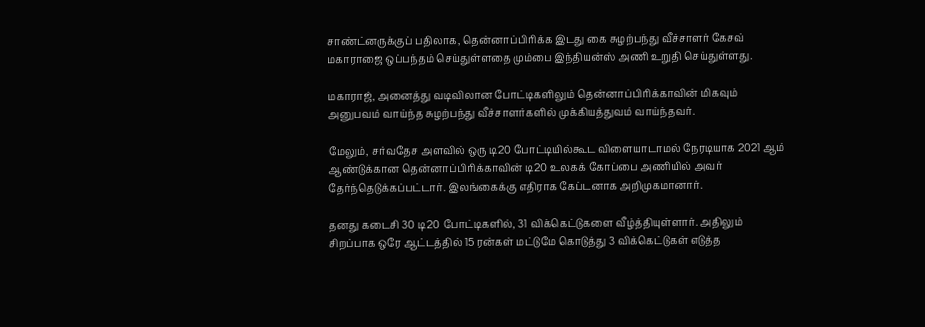சாண்ட்னருக்குப் பதிலாக, தென்னாப்பிரிக்க இடது கை சுழற்பந்து வீச்சாளர் கேசவ் மகாராஜை ஒப்பந்தம் செய்துள்ளதை மும்பை இந்தியன்ஸ் அணி உறுதி செய்துள்ளது.

மகாராஜ், அனைத்து வடிவிலான போட்டிகளிலும் தென்னாப்பிரிக்காவின் மிகவும் அனுபவம் வாய்ந்த சுழற்பந்து வீச்சாளர்களில் முக்கியத்துவம் வாய்ந்தவர்.

மேலும், சர்வதேச அளவில் ஒரு டி20 போட்டியில்கூட விளையாடாமல் நேரடியாக 2021 ஆம் ஆண்டுக்கான தென்னாப்பிரிக்காவின் டி20 உலகக் கோப்பை அணியில் அவர் தேர்ந்தெடுக்கப்பட்டார். இலங்கைக்கு எதிராக கேப்டனாக அறிமுகமானார்.

தனது கடைசி 30 டி20 போட்டிகளில், 31 விக்கெட்டுகளை வீழ்த்தியுள்ளார். அதிலும் சிறப்பாக ஒரே ஆட்டத்தில் 15 ரன்கள் மட்டுமே கொடுத்து 3 விக்கெட்டுகள் எடுத்த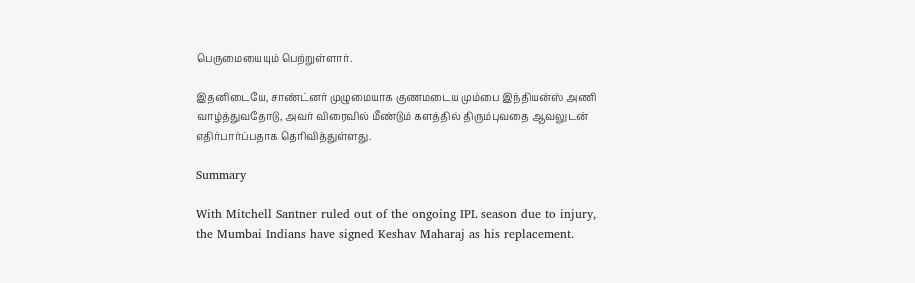பெருமையையும் பெற்றுள்ளார்.

இதனிடையே, சாண்ட்னர் முழுமையாக குணமடைய மும்பை இந்தியன்ஸ் அணி வாழ்த்துவதோடு, அவர் விரைவில் மீண்டும் களத்தில் திரும்புவதை ஆவலுடன் எதிர்பார்ப்பதாக தெரிவித்துள்ளது.

Summary

With Mitchell Santner ruled out of the ongoing IPL season due to injury, the Mumbai Indians have signed Keshav Maharaj as his replacement.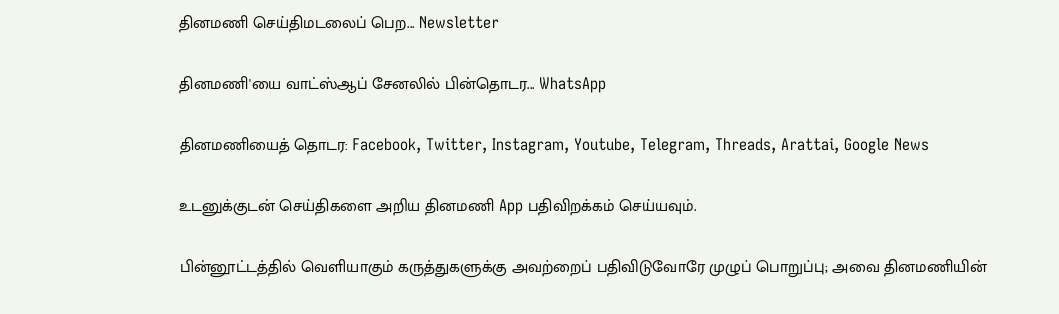தினமணி செய்திமடலைப் பெற... Newsletter

தினமணி'யை வாட்ஸ்ஆப் சேனலில் பின்தொடர... WhatsApp

தினமணியைத் தொடர: Facebook, Twitter, Instagram, Youtube, Telegram, Threads, Arattai, Google News

உடனுக்குடன் செய்திகளை அறிய தினமணி App பதிவிறக்கம் செய்யவும்.

பின்னூட்டத்தில் வெளியாகும் கருத்துகளுக்கு அவற்றைப் பதிவிடுவோரே முழுப் பொறுப்பு; அவை தினமணியின்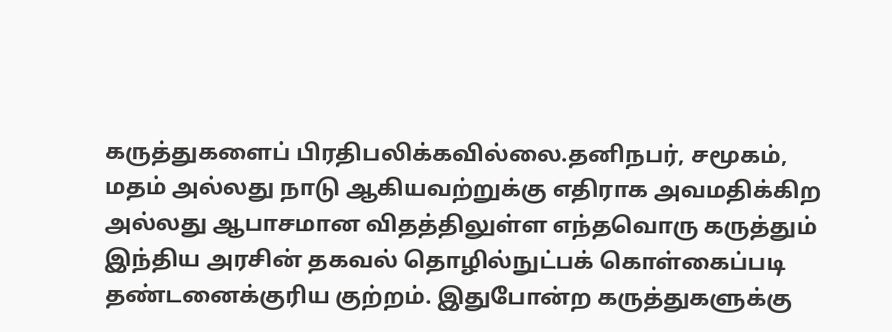கருத்துகளைப் பிரதிபலிக்கவில்லை.தனிநபர், சமூகம், மதம் அல்லது நாடு ஆகியவற்றுக்கு எதிராக அவமதிக்கிற அல்லது ஆபாசமான விதத்திலுள்ள எந்தவொரு கருத்தும் இந்திய அரசின் தகவல் தொழில்நுட்பக் கொள்கைப்படி தண்டனைக்குரிய குற்றம். இதுபோன்ற கருத்துகளுக்கு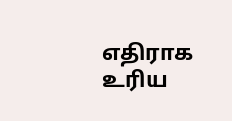எதிராக உரிய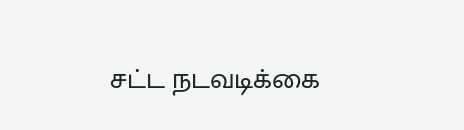சட்ட நடவடிக்கை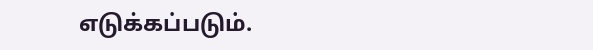எடுக்கப்படும்.